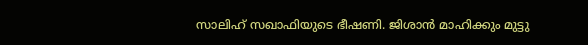സാലിഹ്‌ സഖാഫിയുടെ ഭീഷണി. ജിശാന്‍ മാഹിക്കും മുട്ടു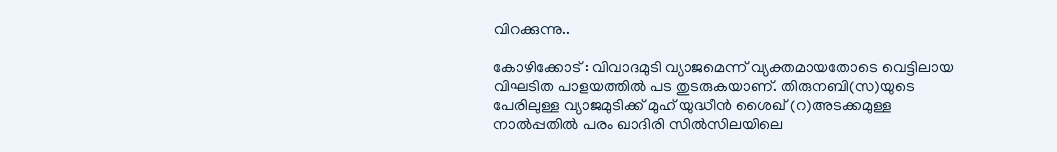വിറക്കുന്നു..

കോഴിക്കോട് : വിവാദമുടി വ്യാജമെന്ന്‌ വ്യക്തമായതോടെ വെട്ടിലായ വിഘടിത പാളയത്തില്‍ പട തുടരുകയാണ്‌. തിരുനബി(സ)യുടെ പേരിലുള്ള വ്യാജമുടിക്ക്‌ മുഹ്‌ യുദ്ധീന്‍ ശൈഖ്‌ (റ)അടക്കമുള്ള നാല്‍പ്പതില്‍ പരം ഖാദിരി സില്‍സിലയിലെ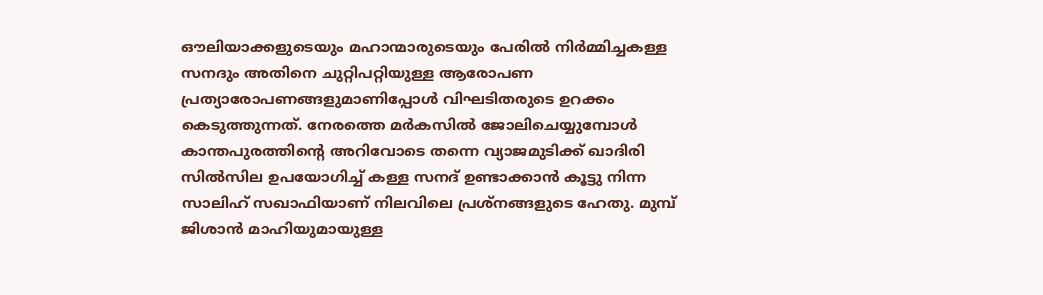ഔലിയാക്കളുടെയും മഹാന്മാരുടെയും പേരില്‍ നിര്‍മ്മിച്ചകള്ള സനദും അതിനെ ചുറ്റിപറ്റിയുള്ള ആരോപണ പ്രത്യാരോപണങ്ങളുമാണിപ്പോള്‍ വിഘടിതരുടെ ഉറക്കം കെടുത്തുന്നത്. നേരത്തെ മര്‍കസില്‍ ജോലിചെയ്യുമ്പോള്‍ കാന്തപുരത്തിന്റെ അറിവോടെ തന്നെ വ്യാജമുടിക്ക്‌ ഖാദിരി സില്‍സില ഉപയോഗിച്ച്‌ കള്ള സനദ്‌ ഉണ്ടാക്കാന്‍ കൂട്ടു നിന്ന സാലിഹ്‌ സഖാഫിയാണ്‌ നിലവിലെ പ്രശ്‌നങ്ങളുടെ ഹേതു. മുമ്പ് ജിശാന്‍ മാഹിയുമായുള്ള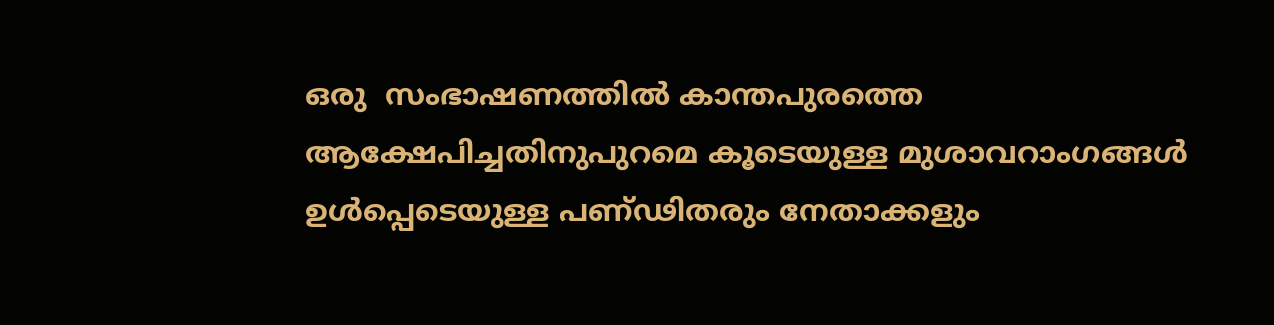ഒരു  സംഭാഷണത്തില്‍ കാന്തപുരത്തെ ആക്ഷേപിച്ചതിനുപുറമെ കൂടെയുള്ള മുശാവറാംഗങ്ങള്‍ ഉള്‍പ്പെടെയുള്ള പണ്‌ഢിതരും നേതാക്കളും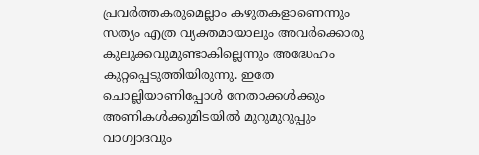പ്രവര്‍ത്തകരുമെല്ലാം കഴുതകളാണെന്നും സത്യം എത്ര വ്യക്തമായാലും അവര്‍ക്കൊരു കുലുക്കവുമുണ്ടാകില്ലെന്നും അദ്ധേഹം കുറ്റപ്പെടുത്തിയിരുന്നു. ഇതേ ചൊല്ലിയാണിപ്പോള്‍ നേതാക്കള്‍ക്കും അണികള്‍ക്കുമിടയില്‍ മുറുമുറുപ്പും വാഗ്വാദവും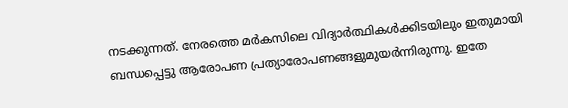നടക്കുന്നത്‌. നേരത്തെ മര്‍കസിലെ വിദ്യാര്‍ത്ഥികള്‍ക്കിടയിലും ഇതുമായി ബന്ധപ്പെട്ടു ആരോപണ പ്രത്യാരോപണങ്ങളുമുയര്‍ന്നിരുന്നു. ഇതേ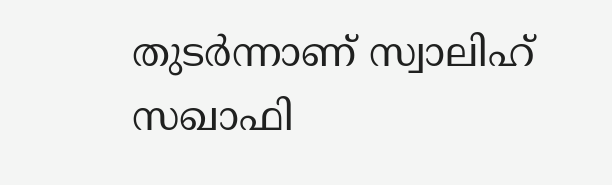തുടര്‍ന്നാണ്‌ സ്വാലിഹ്‌ സഖാഫി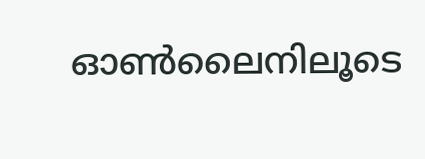ഓണ്‍ലൈനിലൂടെ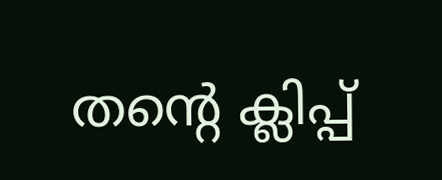തന്റെ ക്ലിപ്പ്‌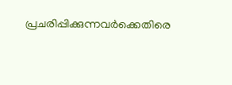പ്രചരിപ്പിക്കുന്നവര്‍ക്കെതിരെ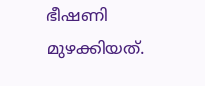ഭീഷണി മുഴക്കിയത്‌.